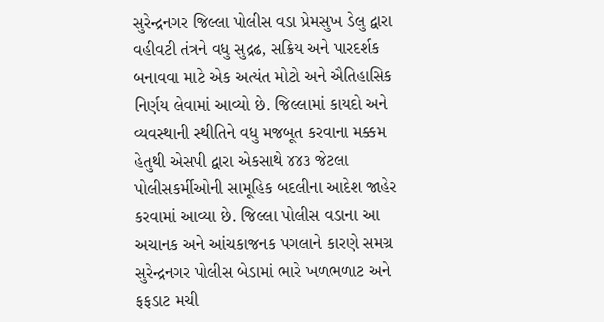સુરેન્દ્રનગર જિલ્લા પોલીસ વડા પ્રેમસુખ ડેલુ દ્વારા વહીવટી તંત્રને વધુ સુદ્રઢ, સક્રિય અને પારદર્શક બનાવવા માટે એક અત્યંત મોટો અને ઐતિહાસિક નિર્ણય લેવામાં આવ્યો છે. જિલ્લામાં કાયદો અને વ્યવસ્થાની સ્થીતિને વધુ મજબૂત કરવાના મક્કમ હેતુથી એસપી દ્વારા એકસાથે ૪૪૩ જેટલા પોલીસકર્મીઓની સામૂહિક બદલીના આદેશ જાહેર કરવામાં આવ્યા છે. જિલ્લા પોલીસ વડાના આ અચાનક અને આંચકાજનક પગલાને કારણે સમગ્ર સુરેન્દ્રનગર પોલીસ બેડામાં ભારે ખળભળાટ અને ફફડાટ મચી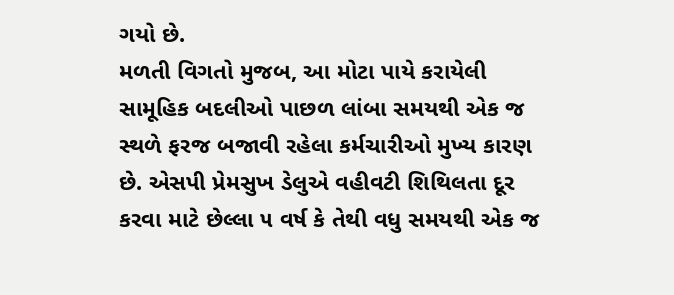ગયો છે.
મળતી વિગતો મુજબ, આ મોટા પાયે કરાયેલી સામૂહિક બદલીઓ પાછળ લાંબા સમયથી એક જ સ્થળે ફરજ બજાવી રહેલા કર્મચારીઓ મુખ્ય કારણ છે. એસપી પ્રેમસુખ ડેલુએ વહીવટી શિથિલતા દૂર કરવા માટે છેલ્લા ૫ વર્ષ કે તેથી વધુ સમયથી એક જ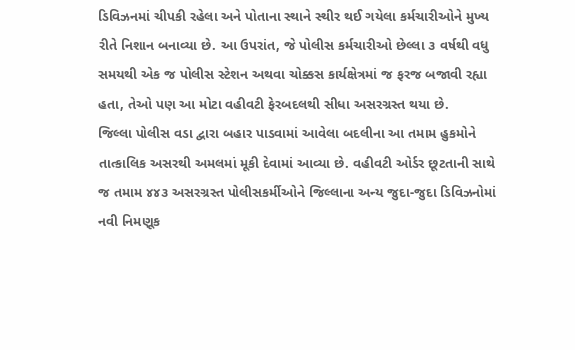ડિવિઝનમાં ચીપકી રહેલા અને પોતાના સ્થાને સ્થીર થઈ ગયેલા કર્મચારીઓને મુખ્ય રીતે નિશાન બનાવ્યા છે. આ ઉપરાંત, જે પોલીસ કર્મચારીઓ છેલ્લા ૩ વર્ષથી વધુ સમયથી એક જ પોલીસ સ્ટેશન અથવા ચોક્કસ કાર્યક્ષેત્રમાં જ ફરજ બજાવી રહ્યા હતા, તેઓ પણ આ મોટા વહીવટી ફેરબદલથી સીધા અસરગ્રસ્ત થયા છે.
જિલ્લા પોલીસ વડા દ્વારા બહાર પાડવામાં આવેલા બદલીના આ તમામ હુકમોને તાત્કાલિક અસરથી અમલમાં મૂકી દેવામાં આવ્યા છે. વહીવટી ઓર્ડર છૂટતાની સાથે જ તમામ ૪૪૩ અસરગ્રસ્ત પોલીસકર્મીઓને જિલ્લાના અન્ય જુદા-જુદા ડિવિઝનોમાં નવી નિમણૂક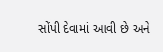સોંપી દેવામાં આવી છે અને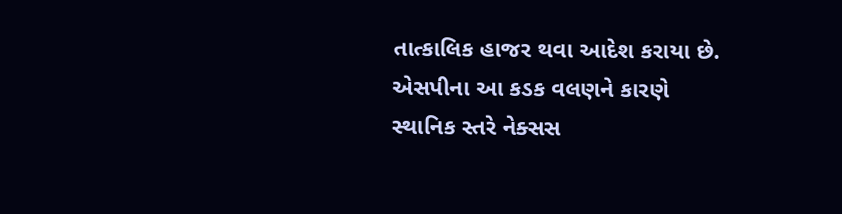તાત્કાલિક હાજર થવા આદેશ કરાયા છે. એસપીના આ કડક વલણને કારણે સ્થાનિક સ્તરે નેક્સસ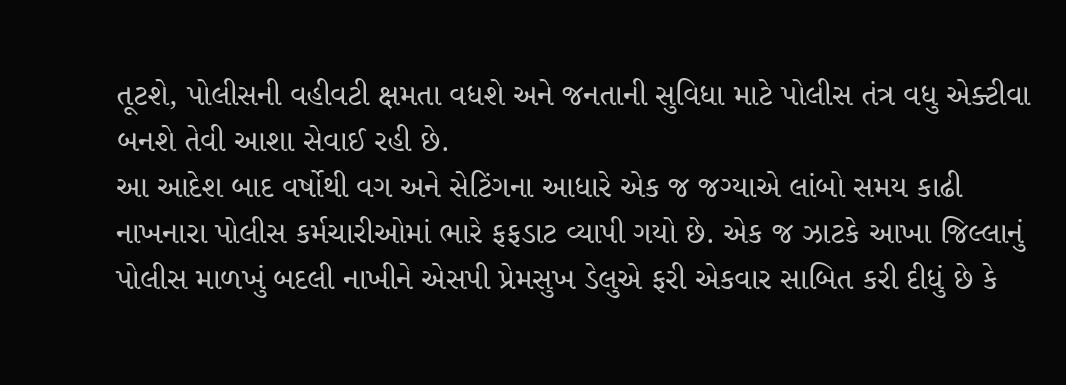તૂટશે, પોલીસની વહીવટી ક્ષમતા વધશે અને જનતાની સુવિધા માટે પોલીસ તંત્ર વધુ એક્ટીવા બનશે તેવી આશા સેવાઈ રહી છે.
આ આદેશ બાદ વર્ષોથી વગ અને સેટિંગના આધારે એક જ જગ્યાએ લાંબો સમય કાઢી નાખનારા પોલીસ કર્મચારીઓમાં ભારે ફફડાટ વ્યાપી ગયો છે. એક જ ઝાટકે આખા જિલ્લાનું પોલીસ માળખું બદલી નાખીને એસપી પ્રેમસુખ ડેલુએ ફરી એકવાર સાબિત કરી દીધું છે કે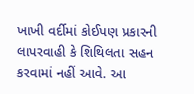ખાખી વર્દીમાં કોઈપણ પ્રકારની લાપરવાહી કે શિથિલતા સહન કરવામાં નહીં આવે. આ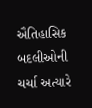ઐતિહાસિક બદલીઓની ચર્ચા અત્યારે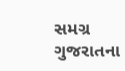સમગ્ર ગુજરાતના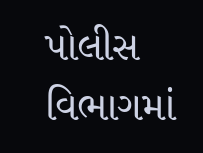પોલીસ વિભાગમાં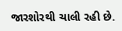જારશોરથી ચાલી રહી છે.